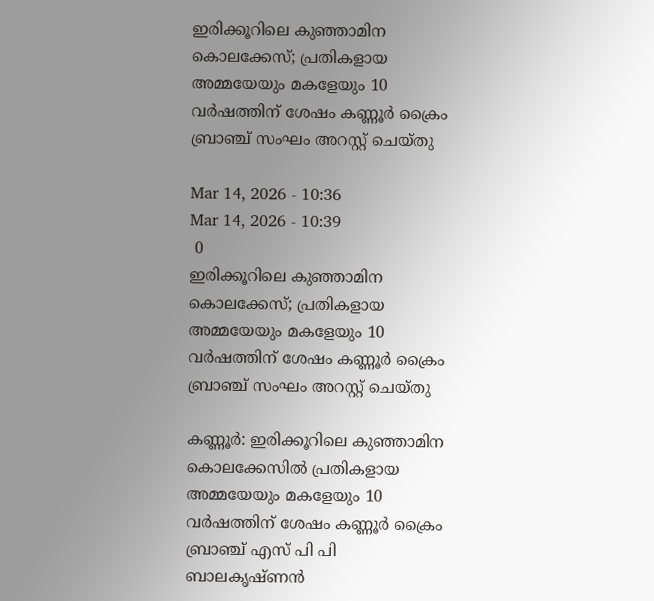ഇരിക്കൂറിലെ കുഞ്ഞാമിന കൊലക്കേസ്; പ്രതികളായ അമ്മയേയും മകളേയും 10 വര്‍ഷത്തിന് ശേഷം കണ്ണൂര്‍ ക്രൈം ബ്രാഞ്ച് സംഘം അറസ്റ്റ് ചെയ്തു

Mar 14, 2026 - 10:36
Mar 14, 2026 - 10:39
 0
ഇരിക്കൂറിലെ കുഞ്ഞാമിന കൊലക്കേസ്; പ്രതികളായ അമ്മയേയും മകളേയും 10 വര്‍ഷത്തിന് ശേഷം കണ്ണൂര്‍ ക്രൈം ബ്രാഞ്ച് സംഘം അറസ്റ്റ് ചെയ്തു

കണ്ണൂർ: ഇരിക്കൂറിലെ കുഞ്ഞാമിന കൊലക്കേസില്‍ പ്രതികളായ അമ്മയേയും മകളേയും 10 വര്‍ഷത്തിന് ശേഷം കണ്ണൂര്‍ ക്രൈം ബ്രാഞ്ച് എസ് പി പി ബാലകൃഷ്ണന്‍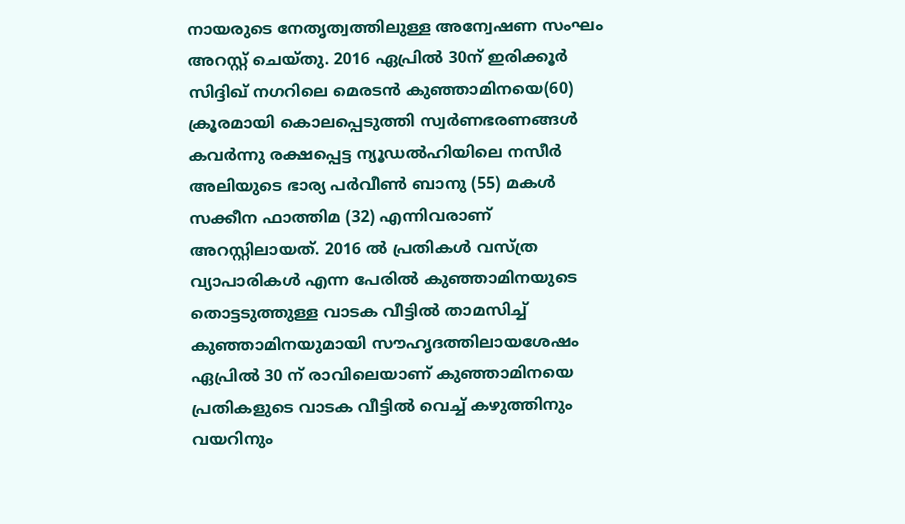നായരുടെ നേതൃത്വത്തിലുള്ള അന്വേഷണ സംഘം അറസ്റ്റ് ചെയ്തു. 2016 ഏപ്രില്‍ 30ന് ഇരിക്കൂര്‍ സിദ്ദിഖ് നഗറിലെ മെരടന്‍ കുഞ്ഞാമിനയെ(60) ക്രൂരമായി കൊലപ്പെടുത്തി സ്വര്‍ണഭരണങ്ങള്‍ കവര്‍ന്നു രക്ഷപ്പെട്ട ന്യൂഡല്‍ഹിയിലെ നസീര്‍ അലിയുടെ ഭാര്യ പര്‍വീണ്‍ ബാനു (55) മകള്‍ സക്കീന ഫാത്തിമ (32) എന്നിവരാണ് അറസ്റ്റിലായത്. 2016 ല്‍ പ്രതികള്‍ വസ്ത്ര വ്യാപാരികള്‍ എന്ന പേരില്‍ കുഞ്ഞാമിനയുടെ തൊട്ടടുത്തുള്ള വാടക വീട്ടില്‍ താമസിച്ച് കുഞ്ഞാമിനയുമായി സൗഹൃദത്തിലായശേഷം ഏപ്രില്‍ 30 ന് രാവിലെയാണ് കുഞ്ഞാമിനയെ പ്രതികളുടെ വാടക വീട്ടില്‍ വെച്ച് കഴുത്തിനും വയറിനും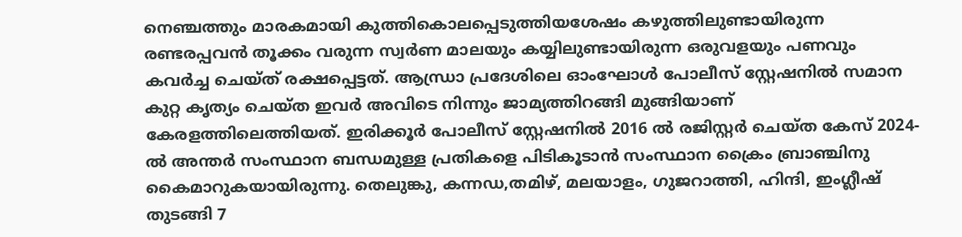നെഞ്ചത്തും മാരകമായി കുത്തികൊലപ്പെടുത്തിയശേഷം കഴുത്തിലുണ്ടായിരുന്ന രണ്ടരപ്പവന്‍ തൂക്കം വരുന്ന സ്വര്‍ണ മാലയും കയ്യിലുണ്ടായിരുന്ന ഒരുവളയും പണവും കവര്‍ച്ച ചെയ്ത് രക്ഷപ്പെട്ടത്. ആന്ധ്രാ പ്രദേശിലെ ഓംഘോള്‍ പോലീസ് സ്റ്റേഷനില്‍ സമാന കുറ്റ കൃത്യം ചെയ്ത ഇവര്‍ അവിടെ നിന്നും ജാമ്യത്തിറങ്ങി മുങ്ങിയാണ് കേരളത്തിലെത്തിയത്. ഇരിക്കൂര്‍ പോലീസ് സ്റ്റേഷനില്‍ 2016 ല്‍ രജിസ്റ്റര്‍ ചെയ്ത കേസ് 2024-ല്‍ അന്തര്‍ സംസ്ഥാന ബന്ധമുള്ള പ്രതികളെ പിടികൂടാന്‍ സംസ്ഥാന ക്രൈം ബ്രാഞ്ചിനു കൈമാറുകയായിരുന്നു. തെലുങ്കു, കന്നഡ,തമിഴ്, മലയാളം, ഗുജറാത്തി, ഹിന്ദി, ഇംഗ്ലീഷ് തുടങ്ങി 7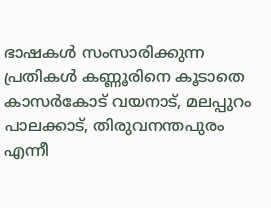ഭാഷകള്‍ സംസാരിക്കുന്ന പ്രതികള്‍ കണ്ണൂരിനെ കൂടാതെ കാസര്‍കോട് വയനാട്, മലപ്പുറം പാലക്കാട്, തിരുവനന്തപുരം എന്നീ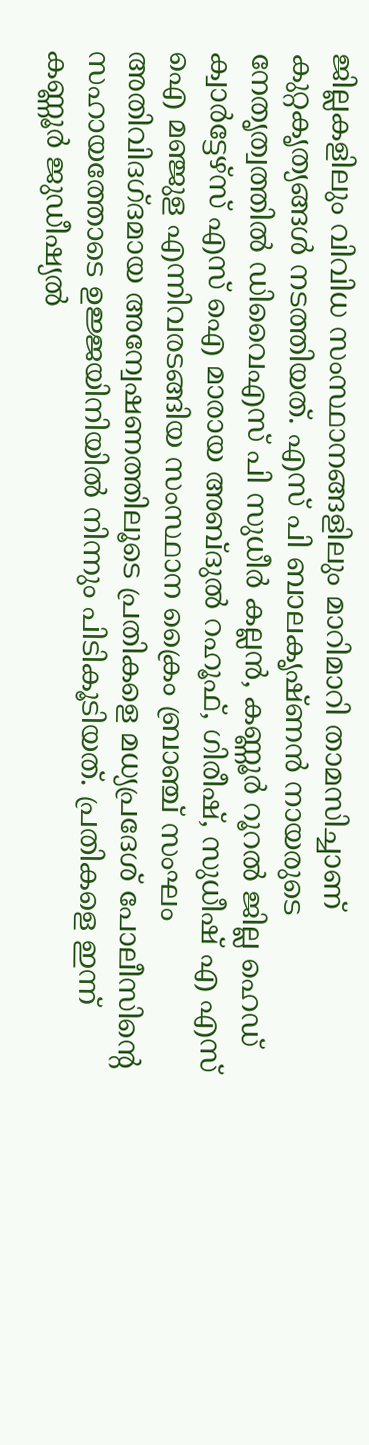ജില്ലകളിലും വിവിധ സംസ്ഥാനങ്ങളിലും മാറിമാറി താമസിച്ചാണ് കുറ്റകൃത്യങ്ങള്‍ നടത്തിയത്. എസ് പി ബാലകൃഷ്ണന്‍ നായരുടെ നേതൃത്വത്തില്‍ ഡിവൈഎസ് പി സുധീര്‍ കല്ലന്‍, കണ്ണൂര്‍ റൂറല്‍ ജില്ല ഹെഡ് ക്വാര്‍ട്ടേഴ്സ് എസ് ഐ മാരായ അബ്ദുല്‍ റഹൂഫ്, ഗിരീഷ്, സുധീഷ് എ എസ് ഐ മഞ്ജുള എന്നിവരടങ്ങിയ സംസ്ഥാന ക്രൈം ബ്രാഞ്ച് സംഘം അതിവിദഗ്ദമായ അന്വേഷണത്തിലൂടെ പ്രതികളെ മധ്യപ്രദേശ് പോലീസിന്‍റെ സഹായത്തോടെ ഉജ്ജയിനിയില്‍ നിന്നും പിടികൂടിയത്. പ്രതികളെ ഇന്ന് കണ്ണൂര്‍ ജുഡീഷ്യല്‍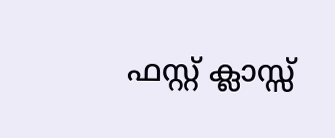ഫസ്റ്റ് ക്ലാസ്സ്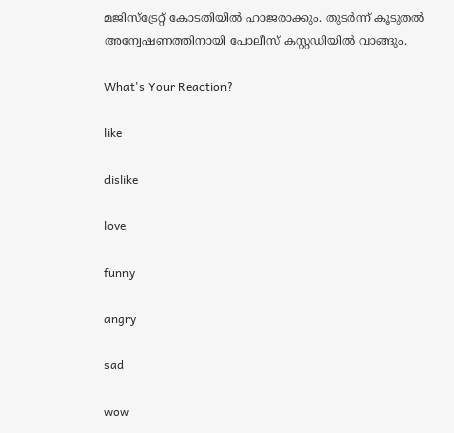മജിസ്ട്രേറ്റ് കോടതിയില്‍ ഹാജരാക്കും. തുടര്‍ന്ന് കൂടുതല്‍ അന്വേഷണത്തിനായി പോലീസ് കസ്റ്റഡിയില്‍ വാങ്ങും.

What's Your Reaction?

like

dislike

love

funny

angry

sad

wow